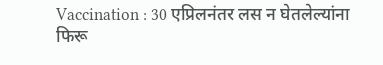Vaccination : 30 एप्रिलनंतर लस न घेतलेल्यांना फिरू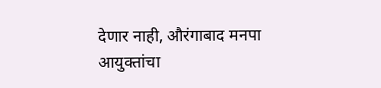देणार नाही, औरंगाबाद मनपा आयुक्तांचा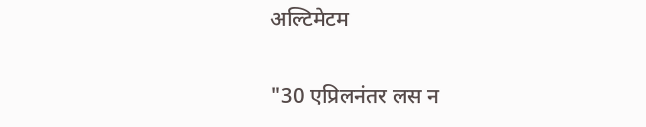अल्टिमेटम

"30 एप्रिलनंतर लस न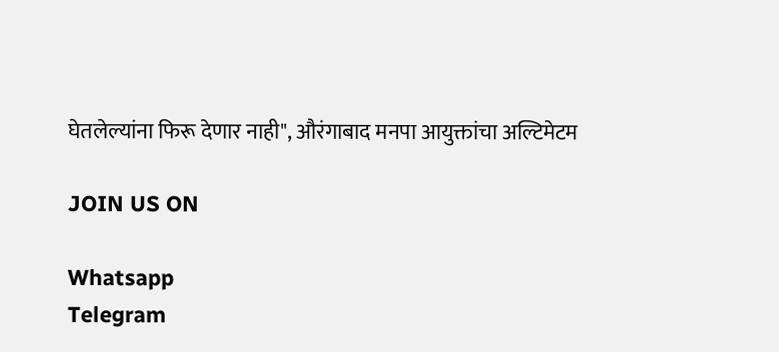घेतलेल्यांना फिरू देणार नाही", औरंगाबाद मनपा आयुक्तांचा अल्टिमेटम

JOIN US ON

Whatsapp
Telegram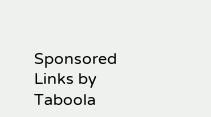Sponsored Links by Taboola